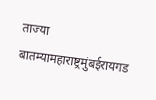ताज्या बातम्यामहाराष्ट्रमुंबईरायगड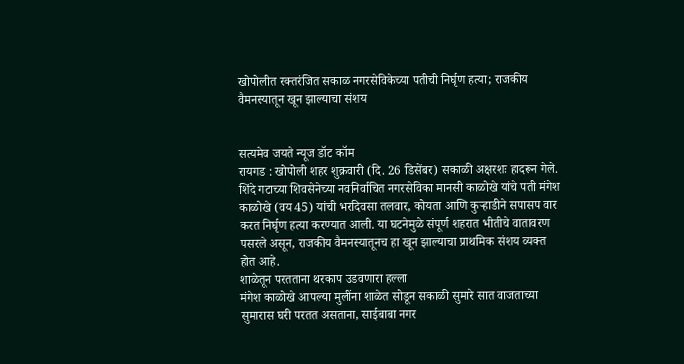खोपोलीत रक्तरंजित सकाळ नगरसेविकेच्या पतीची निर्घृण हत्या; राजकीय वैमनस्यातून खून झाल्याचा संशय


सत्यमेव जयते न्यूज डॉट कॉम
रायगड : खोपोली शहर शुक्रवारी (दि. 26 डिसेंबर) सकाळी अक्षरशः हादरून गेले. शिंदे गटाच्या शिवसेनेच्या नवनिर्वाचित नगरसेविका मानसी काळोखे यांचे पती मंगेश काळोखे (वय 45) यांची भरदिवसा तलवार, कोयता आणि कुऱ्हाडीने सपासप वार करत निर्घृण हत्या करण्यात आली. या घटनेमुळे संपूर्ण शहरात भीतीचे वातावरण पसरले असून, राजकीय वैमनस्यातूनच हा खून झाल्याचा प्राथमिक संशय व्यक्त होत आहे.
शाळेतून परतताना थरकाप उडवणारा हल्ला
मंगेश काळोखे आपल्या मुलींना शाळेत सोडून सकाळी सुमारे सात वाजताच्या सुमारास घरी परतत असताना, साईबाबा नगर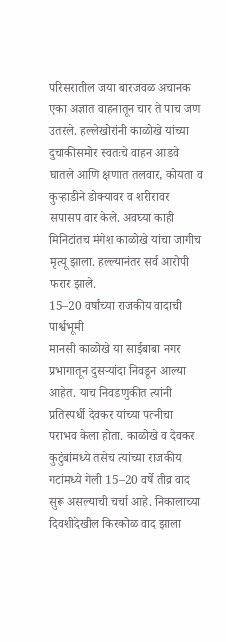परिसरातील जया बारजवळ अचानक एका अज्ञात वाहनातून चार ते पाच जण उतरले. हल्लेखोरांनी काळोखे यांच्या दुचाकीसमोर स्वतःचे वाहन आडवे घातले आणि क्षणात तलवार, कोयता व कुऱ्हाडीने डोक्यावर व शरीरावर सपासप वार केले. अवघ्या काही मिनिटांतच मंगेश काळोखे यांचा जागीच मृत्यू झाला. हल्ल्यानंतर सर्व आरोपी फरार झाले.
15–20 वर्षांच्या राजकीय वादाची पार्श्वभूमी
मानसी काळोखे या साईबाबा नगर प्रभागातून दुसऱ्यांदा निवडून आल्या आहेत. याच निवडणुकीत त्यांनी प्रतिस्पर्धी देवकर यांच्या पत्नीचा पराभव केला होता. काळोखे व देवकर कुटुंबांमध्ये तसेच त्यांच्या राजकीय गटांमध्ये गेली 15–20 वर्षे तीव्र वाद सुरू असल्याची चर्चा आहे. निकालाच्या दिवशीदेखील किरकोळ वाद झाला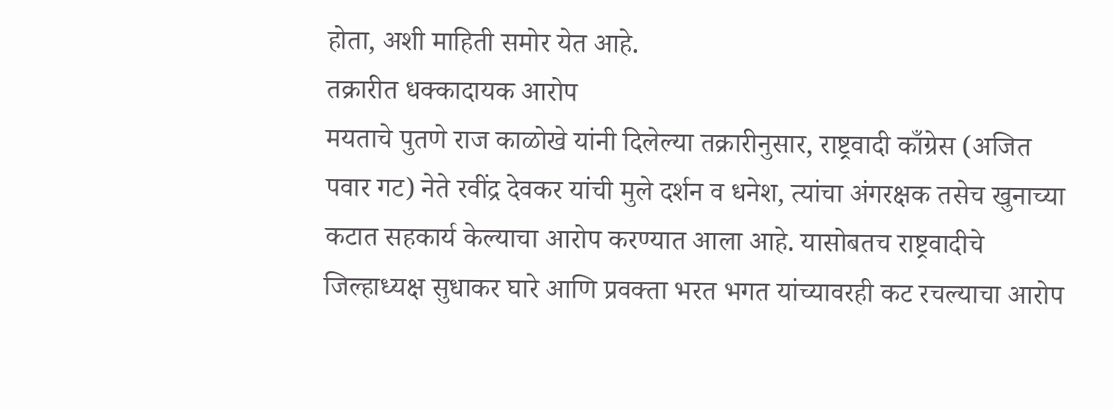होता, अशी माहिती समोर येत आहे.
तक्रारीत धक्कादायक आरोप
मयताचे पुतणे राज काळोखे यांनी दिलेल्या तक्रारीनुसार, राष्ट्रवादी काँग्रेस (अजित पवार गट) नेते रवींद्र देवकर यांची मुले दर्शन व धनेश, त्यांचा अंगरक्षक तसेच खुनाच्या कटात सहकार्य केल्याचा आरोप करण्यात आला आहे. यासोबतच राष्ट्रवादीचे जिल्हाध्यक्ष सुधाकर घारे आणि प्रवक्ता भरत भगत यांच्यावरही कट रचल्याचा आरोप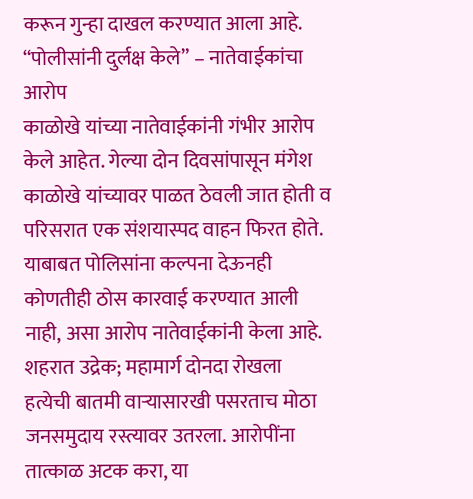करून गुन्हा दाखल करण्यात आला आहे.
“पोलीसांनी दुर्लक्ष केले” – नातेवाईकांचा आरोप
काळोखे यांच्या नातेवाईकांनी गंभीर आरोप केले आहेत. गेल्या दोन दिवसांपासून मंगेश काळोखे यांच्यावर पाळत ठेवली जात होती व परिसरात एक संशयास्पद वाहन फिरत होते. याबाबत पोलिसांना कल्पना देऊनही कोणतीही ठोस कारवाई करण्यात आली नाही, असा आरोप नातेवाईकांनी केला आहे.
शहरात उद्रेक; महामार्ग दोनदा रोखला
हत्येची बातमी वाऱ्यासारखी पसरताच मोठा जनसमुदाय रस्त्यावर उतरला. आरोपींना तात्काळ अटक करा, या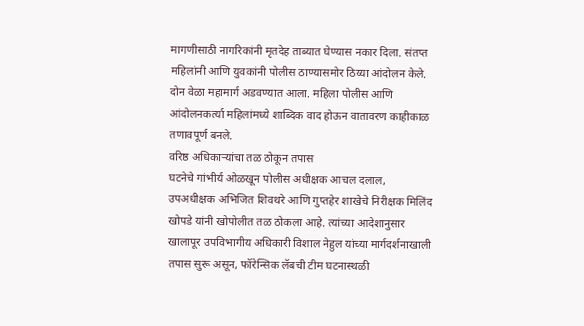मागणीसाठी नागरिकांनी मृतदेह ताब्यात घेण्यास नकार दिला. संतप्त महिलांनी आणि युवकांनी पोलीस ठाण्यासमोर ठिय्या आंदोलन केले. दोन वेळा महामार्ग अडवण्यात आला. महिला पोलीस आणि आंदोलनकर्त्या महिलांमध्ये शाब्दिक वाद होऊन वातावरण काहीकाळ तणावपूर्ण बनले.
वरिष्ठ अधिकाऱ्यांचा तळ ठोकून तपास
घटनेचे गांभीर्य ओळखून पोलीस अधीक्षक आचल दलाल, उपअधीक्षक अभिजित शिवथरे आणि गुप्तहेर शाखेचे निरीक्षक मिलिंद खोपडे यांनी खोपोलीत तळ ठोकला आहे. त्यांच्या आदेशानुसार खालापूर उपविभागीय अधिकारी विशाल नेहुल यांच्या मार्गदर्शनाखाली तपास सुरू असून, फॉरेन्सिक लॅबची टीम घटनास्थळी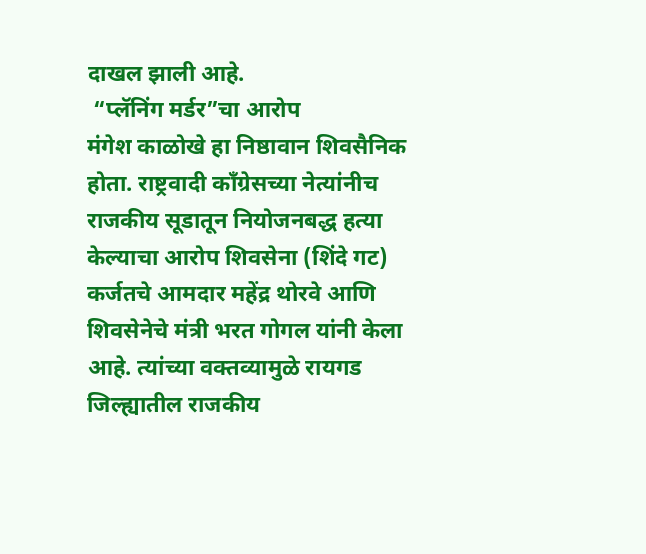दाखल झाली आहे.
 “प्लॅनिंग मर्डर”चा आरोप
मंगेश काळोखे हा निष्ठावान शिवसैनिक होता. राष्ट्रवादी काँग्रेसच्या नेत्यांनीच राजकीय सूडातून नियोजनबद्ध हत्या केल्याचा आरोप शिवसेना (शिंदे गट) कर्जतचे आमदार महेंद्र थोरवे आणि शिवसेनेचे मंत्री भरत गोगल यांनी केला आहे. त्यांच्या वक्तव्यामुळे रायगड जिल्ह्यातील राजकीय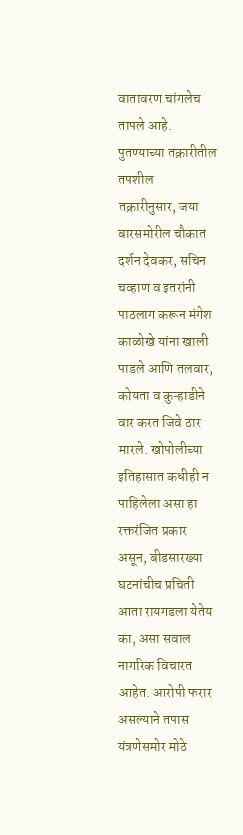वातावरण चांगलेच तापले आहे.
पुतण्याच्या तक्रारीतील तपशील
तक्रारीनुसार, जया बारसमोरील चौकात दर्शन देवकर, सचिन चव्हाण व इतरांनी पाठलाग करून मंगेश काळोखे यांना खाली पाडले आणि तलवार, कोयता व कुऱ्हाडीने वार करत जिवे ठार मारले. खोपोलीच्या इतिहासात कधीही न पाहिलेला असा हा रक्तरंजित प्रकार असून, बीडसारख्या घटनांचीच प्रचिती आता रायगडला येतेय का, असा सवाल नागरिक विचारत आहेत. आरोपी फरार असल्याने तपास यंत्रणेसमोर मोठे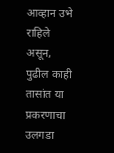आव्हान उभे राहिले असून, पुढील काही तासांत या प्रकरणाचा उलगडा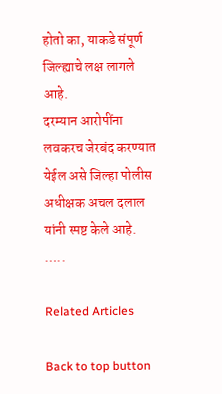होतो का, याकडे संपूर्ण जिल्ह्याचे लक्ष लागले आहे.
दरम्यान आरोपींना लवकरच जेरबंद करण्यात येईल असे जिल्हा पोलीस अधीक्षक अचल दलाल यांनी स्पष्ट केले आहे.
…..

Related Articles

Back to top button